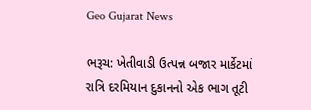Geo Gujarat News

ભરૂચ: ખેતીવાડી ઉત્પન્ન બજાર માર્કેટમાં રાત્રિ દરમિયાન દુકાનનો એક ભાગ તૂટી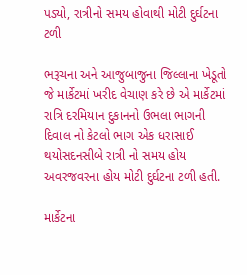પડ્યો, રાત્રીનો સમય હોવાથી મોટી દુર્ઘટના ટળી

ભરૂચના અને આજુબાજુના જિલ્લાના ખેડૂતો જે માર્કેટમાં ખરીદ વેચાણ કરે છે એ માર્કેટમાં રાત્રિ દરમિયાન દુકાનનો ઉભલા ભાગની દિવાલ નો કેટલો ભાગ એક ધરાસાઈ થયોસદનસીબે રાત્રી નો સમય હોય અવરજવરના હોય મોટી દુર્ઘટના ટળી હતી.

માર્કેટના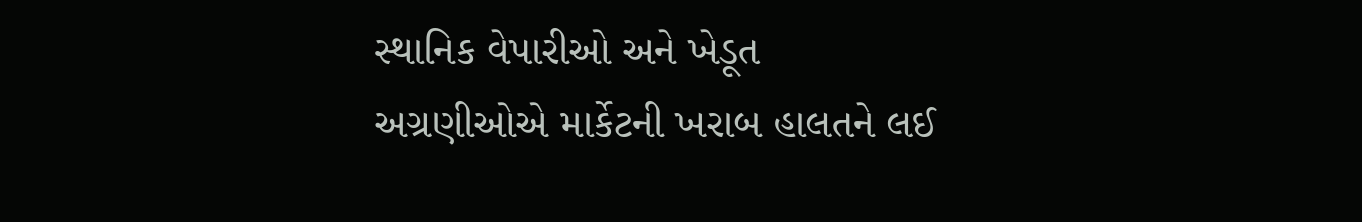સ્થાનિક વેપારીઓ અને ખેડૂત અગ્રણીઓએ માર્કેટની ખરાબ હાલતને લઈ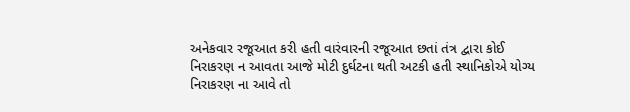અનેકવાર રજૂઆત કરી હતી વારંવારની રજૂઆત છતાં તંત્ર દ્વારા કોઈ નિરાકરણ ન આવતા આજે મોટી દુર્ઘટના થતી અટકી હતી સ્થાનિકોએ યોગ્ય નિરાકરણ ના આવે તો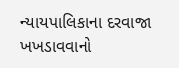ન્યાયપાલિકાના દરવાજા ખખડાવવાનો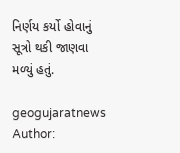નિર્ણય કર્યો હોવાનું સૂત્રો થકી જાણવા મળ્યું હતું.

geogujaratnews
Author: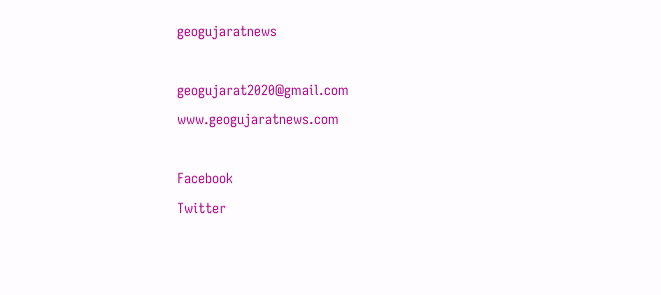geogujaratnews

geogujarat2020@gmail.com www.geogujaratnews.com

Facebook
Twitter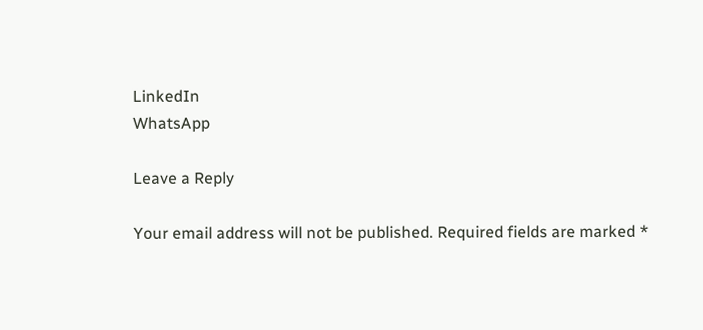LinkedIn
WhatsApp

Leave a Reply

Your email address will not be published. Required fields are marked *